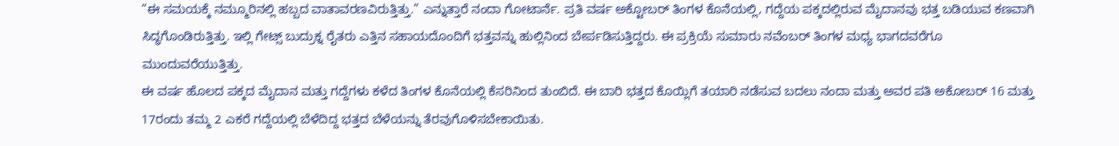“ಈ ಸಮಯಕ್ಕೆ ನಮ್ಮೂರಿನಲ್ಲಿ ಹಬ್ಬದ ವಾತಾವರಣವಿರುತ್ತಿತ್ತು.” ಎನ್ನುತ್ತಾರೆ ನಂದಾ ಗೋಟಾರ್ನೆ. ಪ್ರತಿ ವರ್ಷ ಅಕ್ಟೋಬರ್ ತಿಂಗಳ ಕೊನೆಯಲ್ಲಿ, ಗದ್ದೆಯ ಪಕ್ಕದಲ್ಲಿರುವ ಮೈದಾನವು ಭತ್ತ ಬಡಿಯುವ ಕಣವಾಗಿ ಸಿದ್ಧಗೊಂಡಿರುತ್ತಿತ್ತು. ಇಲ್ಲಿ ಗೇಟ್ಸ್ ಬುದ್ರುಕ್ನ ರೈತರು ಎತ್ತಿನ ಸಹಾಯದೊಂದಿಗೆ ಭತ್ತವನ್ನು ಹುಲ್ಲಿನಿಂದ ಬೇರ್ಪಡಿಸುತ್ತಿದ್ದರು. ಈ ಪ್ರಕ್ರಿಯೆ ಸುಮಾರು ನವೆಂಬರ್ ತಿಂಗಳ ಮಧ್ಯ ಭಾಗದವರೆಗೂ ಮುಂದುವರೆಯುತ್ತಿತ್ತು.
ಈ ವರ್ಷ ಹೊಲದ ಪಕ್ಕದ ಮೈದಾನ ಮತ್ತು ಗದ್ದೆಗಳು ಕಳೆದ ತಿಂಗಳ ಕೊನೆಯಲ್ಲಿ ಕೆಸರಿನಿಂದ ತುಂಬಿದೆ. ಈ ಬಾರಿ ಭತ್ತದ ಕೊಯ್ಲಿಗೆ ತಯಾರಿ ನಡೆಸುವ ಬದಲು ನಂದಾ ಮತ್ತು ಅವರ ಪತಿ ಅಕೋಬರ್ 16 ಮತ್ತು 17ರಂದು ತಮ್ಮ 2 ಎಕರೆ ಗದ್ದೆಯಲ್ಲಿ ಬೆಳೆದಿದ್ದ ಭತ್ತದ ಬೆಳೆಯನ್ನು ತೆರವುಗೊಳಿಸಬೇಕಾಯಿತು.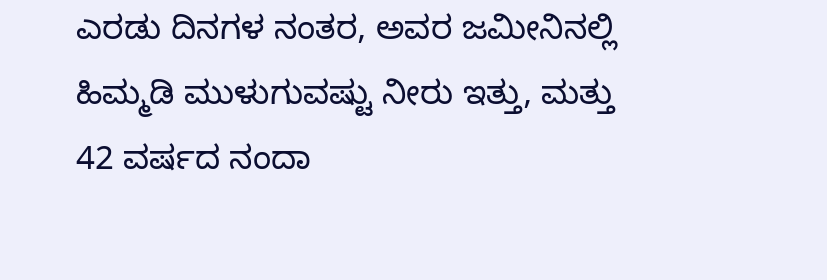ಎರಡು ದಿನಗಳ ನಂತರ, ಅವರ ಜಮೀನಿನಲ್ಲಿ ಹಿಮ್ಮಡಿ ಮುಳುಗುವಷ್ಟು ನೀರು ಇತ್ತು, ಮತ್ತು 42 ವರ್ಷದ ನಂದಾ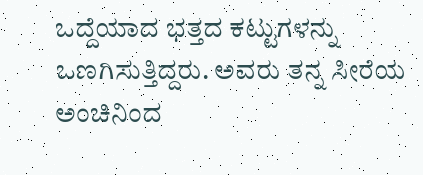ಒದ್ದೆಯಾದ ಭತ್ತದ ಕಟ್ಟುಗಳನ್ನು ಒಣಗಿಸುತ್ತಿದ್ದರು. ಅವರು ತನ್ನ ಸೀರೆಯ ಅಂಚಿನಿಂದ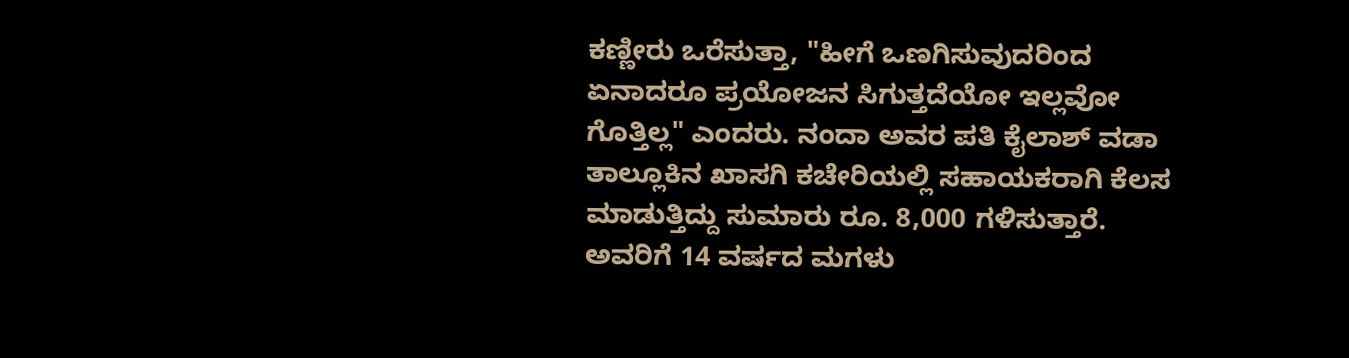ಕಣ್ಣೀರು ಒರೆಸುತ್ತಾ, "ಹೀಗೆ ಒಣಗಿಸುವುದರಿಂದ ಏನಾದರೂ ಪ್ರಯೋಜನ ಸಿಗುತ್ತದೆಯೋ ಇಲ್ಲವೋ ಗೊತ್ತಿಲ್ಲ" ಎಂದರು. ನಂದಾ ಅವರ ಪತಿ ಕೈಲಾಶ್ ವಡಾ ತಾಲ್ಲೂಕಿನ ಖಾಸಗಿ ಕಚೇರಿಯಲ್ಲಿ ಸಹಾಯಕರಾಗಿ ಕೆಲಸ ಮಾಡುತ್ತಿದ್ದು ಸುಮಾರು ರೂ. 8,000 ಗಳಿಸುತ್ತಾರೆ. ಅವರಿಗೆ 14 ವರ್ಷದ ಮಗಳು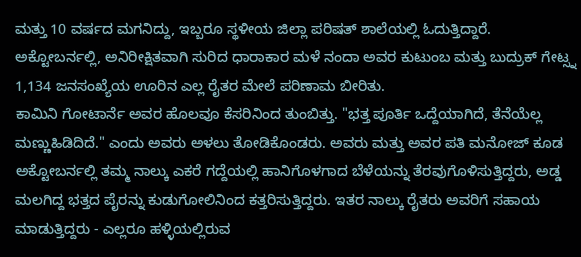ಮತ್ತು 10 ವರ್ಷದ ಮಗನಿದ್ದು, ಇಬ್ಬರೂ ಸ್ಥಳೀಯ ಜಿಲ್ಲಾ ಪರಿಷತ್ ಶಾಲೆಯಲ್ಲಿ ಓದುತ್ತಿದ್ದಾರೆ.
ಅಕ್ಟೋಬರ್ನಲ್ಲಿ, ಅನಿರೀಕ್ಷಿತವಾಗಿ ಸುರಿದ ಧಾರಾಕಾರ ಮಳೆ ನಂದಾ ಅವರ ಕುಟುಂಬ ಮತ್ತು ಬುದ್ರುಕ್ ಗೇಟ್ಸ್ನ 1,134 ಜನಸಂಖ್ಯೆಯ ಊರಿನ ಎಲ್ಲ ರೈತರ ಮೇಲೆ ಪರಿಣಾಮ ಬೀರಿತು.
ಕಾಮಿನಿ ಗೋಟಾರ್ನೆ ಅವರ ಹೊಲವೂ ಕೆಸರಿನಿಂದ ತುಂಬಿತ್ತು. "ಭತ್ತ ಪೂರ್ತಿ ಒದ್ದೆಯಾಗಿದೆ, ತೆನೆಯೆಲ್ಲ ಮಣ್ಣುಹಿಡಿದಿದೆ." ಎಂದು ಅವರು ಅಳಲು ತೋಡಿಕೊಂಡರು. ಅವರು ಮತ್ತು ಅವರ ಪತಿ ಮನೋಜ್ ಕೂಡ ಅಕ್ಟೋಬರ್ನಲ್ಲಿ ತಮ್ಮ ನಾಲ್ಕು ಎಕರೆ ಗದ್ದೆಯಲ್ಲಿ ಹಾನಿಗೊಳಗಾದ ಬೆಳೆಯನ್ನು ತೆರವುಗೊಳಿಸುತ್ತಿದ್ದರು, ಅಡ್ಡ ಮಲಗಿದ್ದ ಭತ್ತದ ಪೈರನ್ನು ಕುಡುಗೋಲಿನಿಂದ ಕತ್ತರಿಸುತ್ತಿದ್ದರು. ಇತರ ನಾಲ್ಕು ರೈತರು ಅವರಿಗೆ ಸಹಾಯ ಮಾಡುತ್ತಿದ್ದರು - ಎಲ್ಲರೂ ಹಳ್ಳಿಯಲ್ಲಿರುವ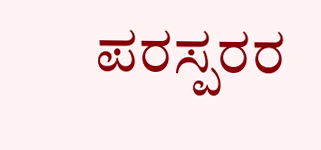ಪರಸ್ಪರರ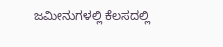ಜಮೀನುಗಳಲ್ಲಿ ಕೆಲಸದಲ್ಲಿ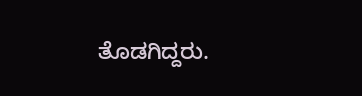ತೊಡಗಿದ್ದರು.